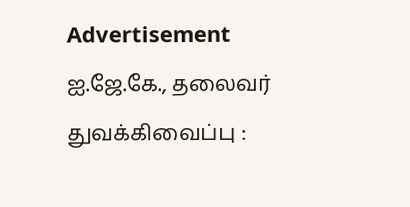Advertisement
ஐ.ஜே.கே., தலைவர் துவக்கிவைப்பு :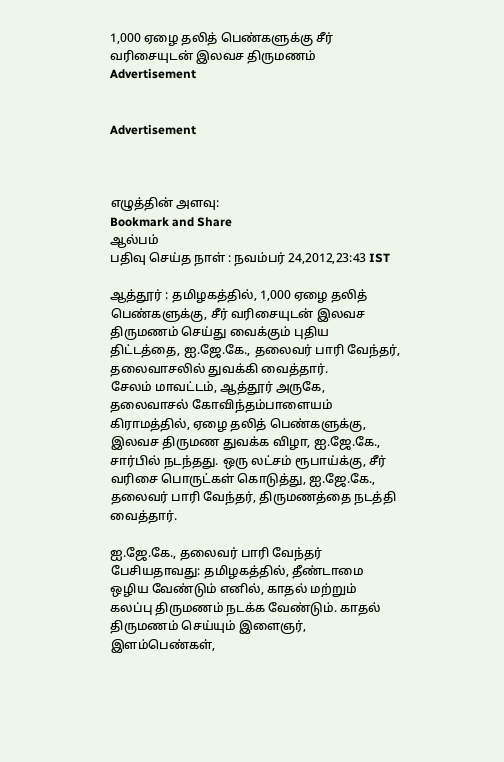1,000 ஏழை தலித் பெண்களுக்கு சீர் வரிசையுடன் இலவச திருமணம்
Advertisement


Advertisement



எழுத்தின் அளவு:
Bookmark and Share
ஆல்பம்
பதிவு செய்த நாள் : நவம்பர் 24,2012,23:43 IST

ஆத்தூர் : தமிழகத்தில், 1,000 ஏழை தலித் பெண்களுக்கு, சீர் வரிசையுடன் இலவச திருமணம் செய்து வைக்கும் புதிய திட்டத்தை, ஐ.ஜே.கே., தலைவர் பாரி வேந்தர், தலைவாசலில் துவக்கி வைத்தார்.
சேலம் மாவட்டம், ஆத்தூர் அருகே, தலைவாசல் கோவிந்தம்பாளையம் கிராமத்தில், ஏழை தலித் பெண்களுக்கு, இலவச திருமண துவக்க விழா, ஐ.ஜே.கே., சார்பில் நடந்தது. ஒரு லட்சம் ரூபாய்க்கு, சீர் வரிசை பொருட்கள் கொடுத்து, ஐ.ஜே.கே., தலைவர் பாரி வேந்தர், திருமணத்தை நடத்தி வைத்தார்.

ஐ.ஜே.கே., தலைவர் பாரி வேந்தர் பேசியதாவது: தமிழகத்தில், தீண்டாமை ஒழிய வேண்டும் எனில், காதல் மற்றும் கலப்பு திருமணம் நடக்க வேண்டும். காதல் திருமணம் செய்யும் இளைஞர், இளம்பெண்கள்,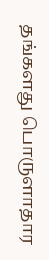தங்களது பொருளாதார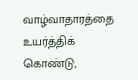வாழ்வாதாரத்தை உயர்த்திக் கொண்டு,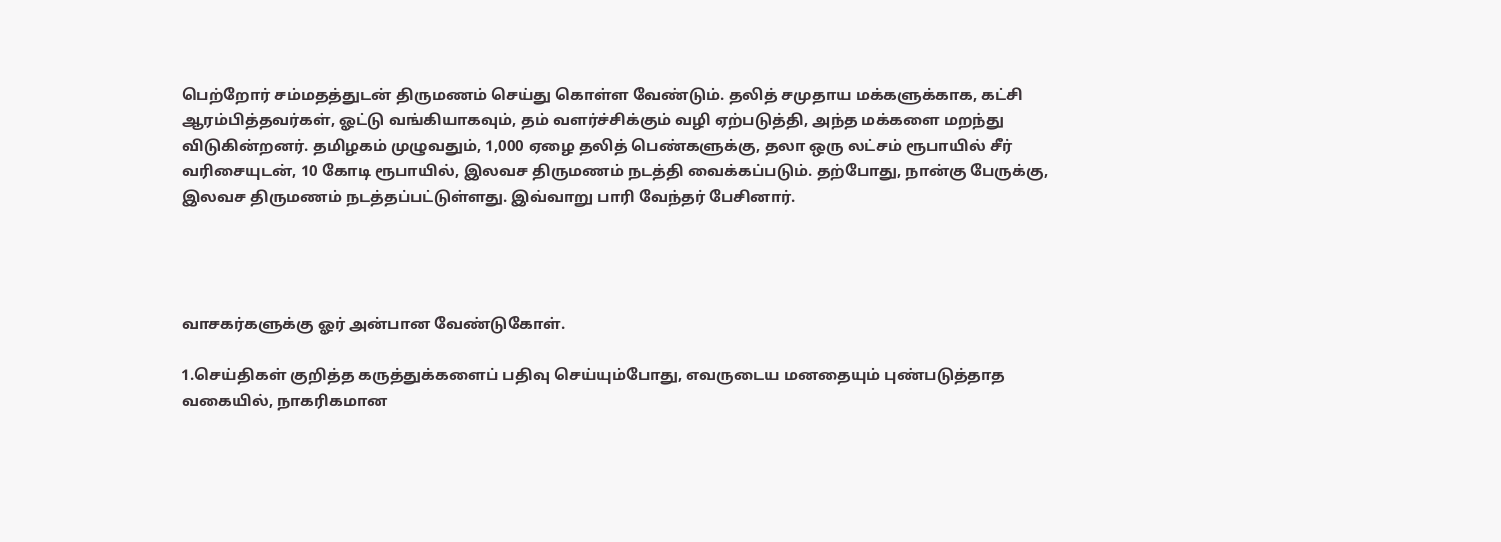பெற்றோர் சம்மதத்துடன் திருமணம் செய்து கொள்ள வேண்டும். தலித் சமுதாய மக்களுக்காக, கட்சி ஆரம்பித்தவர்கள், ஓட்டு வங்கியாகவும், தம் வளர்ச்சிக்கும் வழி ஏற்படுத்தி, அந்த மக்களை மறந்து விடுகின்றனர். தமிழகம் முழுவதும், 1,000 ஏழை தலித் பெண்களுக்கு, தலா ஒரு லட்சம் ரூபாயில் சீர் வரிசையுடன், 10 கோடி ரூபாயில், இலவச திருமணம் நடத்தி வைக்கப்படும். தற்போது, நான்கு பேருக்கு, இலவச திருமணம் நடத்தப்பட்டுள்ளது. இவ்வாறு பாரி வேந்தர் பேசினார்.




வாசகர்களுக்கு ஓர் அன்பான வேண்டுகோள்.

1.செய்திகள் குறித்த கருத்துக்களைப் பதிவு செய்யும்போது, எவருடைய மனதையும் புண்படுத்தாத வகையில், நாகரிகமான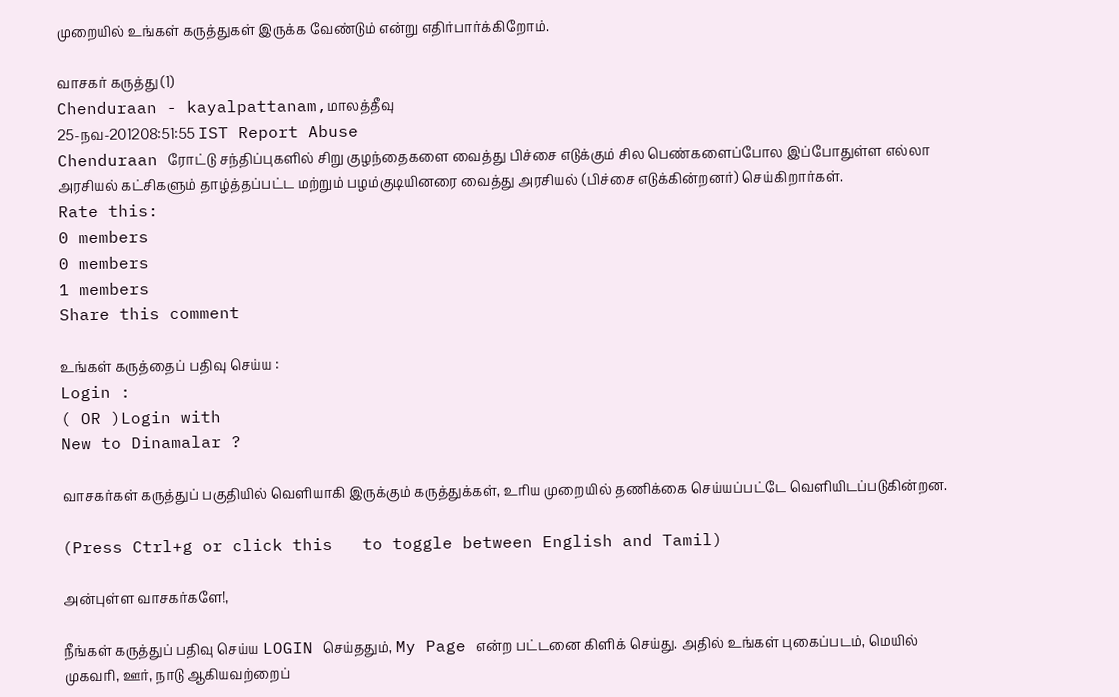முறையில் உங்கள் கருத்துகள் இருக்க வேண்டும் என்று எதிர்பார்க்கிறோம்.

வாசகர் கருத்து (1)
Chenduraan - kayalpattanam,மாலத்தீவு
25-நவ-201208:51:55 IST Report Abuse
Chenduraan ரோட்டு சந்திப்புகளில் சிறு குழந்தைகளை வைத்து பிச்சை எடுக்கும் சில பெண்களைப்போல இப்போதுள்ள எல்லா அரசியல் கட்சிகளும் தாழ்த்தப்பட்ட மற்றும் பழம்குடியினரை வைத்து அரசியல் (பிச்சை எடுக்கின்றனர்) செய்கிறார்கள்.
Rate this:
0 members
0 members
1 members
Share this comment

உங்கள் கருத்தைப் பதிவு செய்ய :
Login :
( OR )Login with
New to Dinamalar ?

வாசகர்கள் கருத்துப் பகுதியில் வெளியாகி இருக்கும் கருத்துக்கள், உரிய முறையில் தணிக்கை செய்யப்பட்டே வெளியி‌டப்படுகின்றன.

(Press Ctrl+g or click this   to toggle between English and Tamil)

அன்புள்ள வாசகர்களே!,

நீங்கள் கருத்துப் பதிவு செய்ய LOGIN செய்ததும், My Page என்ற பட்டனை கிளிக் செய்து. அதில் உங்கள் புகைப்படம், மெயில் முகவரி, ஊர், நாடு ஆகியவற்றைப்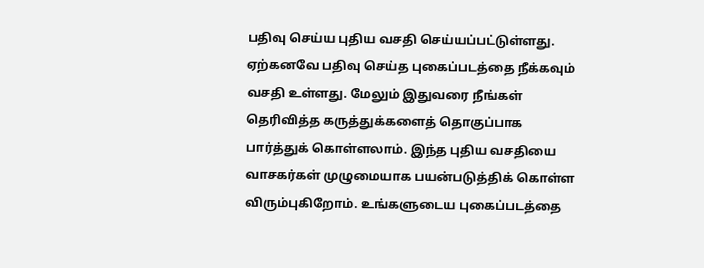பதிவு செய்ய புதிய வசதி செய்யப்பட்டுள்ளது. ஏற்கனவே பதிவு செய்த புகைப்படத்தை நீக்கவும் வசதி உள்ளது. மேலும் இதுவரை நீங்கள் தெரிவித்த கருத்துக்களைத் தொகுப்பாக பார்த்துக் கொள்ளலாம். இந்த புதிய வசதியை வாசகர்கள் முழுமையாக பயன்படுத்திக் கொள்ள விரும்புகிறோம். உங்களுடைய புகைப்படத்தை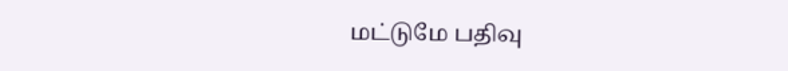மட்டுமே பதிவு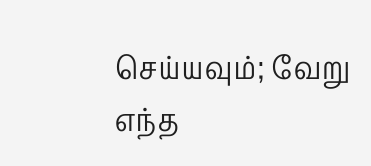செய்யவும்; வேறு எந்த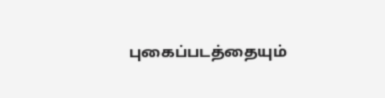புகைப்படத்தையும்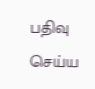பதிவு செய்ய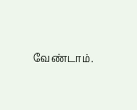வேண்டாம்.